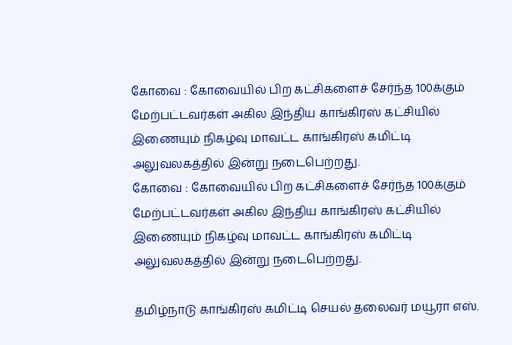கோவை : கோவையில் பிற கட்சிகளைச் சேர்ந்த 100க்கும் மேற்பட்டவர்கள் அகில இந்திய காங்கிரஸ் கட்சியில் இணையும் நிகழ்வு மாவட்ட காங்கிரஸ் கமிட்டி அலுவலகத்தில் இன்று நடைபெற்றது.
கோவை : கோவையில் பிற கட்சிகளைச் சேர்ந்த 100க்கும் மேற்பட்டவர்கள் அகில இந்திய காங்கிரஸ் கட்சியில் இணையும் நிகழ்வு மாவட்ட காங்கிரஸ் கமிட்டி அலுவலகத்தில் இன்று நடைபெற்றது.

தமிழ்நாடு காங்கிரஸ் கமிட்டி செயல் தலைவர் மயூரா எஸ்.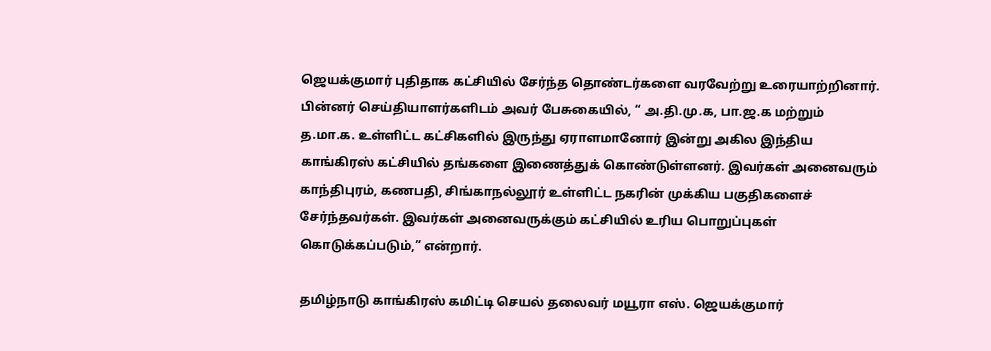ஜெயக்குமார் புதிதாக கட்சியில் சேர்ந்த தொண்டர்களை வரவேற்று உரையாற்றினார்.
பின்னர் செய்தியாளர்களிடம் அவர் பேசுகையில், “ அ.தி.மு.க, பா.ஜ.க மற்றும் த.மா.க. உள்ளிட்ட கட்சிகளில் இருந்து ஏராளமானோர் இன்று அகில இந்திய காங்கிரஸ் கட்சியில் தங்களை இணைத்துக் கொண்டுள்ளனர். இவர்கள் அனைவரும் காந்திபுரம், கணபதி, சிங்காநல்லூர் உள்ளிட்ட நகரின் முக்கிய பகுதிகளைச் சேர்ந்தவர்கள். இவர்கள் அனைவருக்கும் கட்சியில் உரிய பொறுப்புகள் கொடுக்கப்படும்,” என்றார்.

தமிழ்நாடு காங்கிரஸ் கமிட்டி செயல் தலைவர் மயூரா எஸ். ஜெயக்குமார்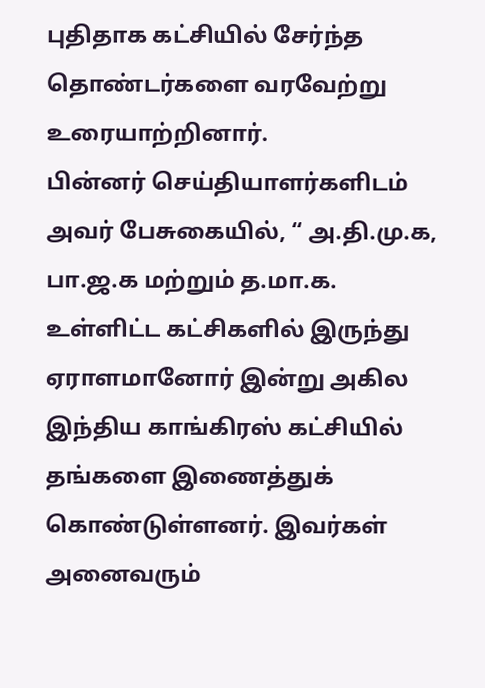புதிதாக கட்சியில் சேர்ந்த தொண்டர்களை வரவேற்று உரையாற்றினார்.
பின்னர் செய்தியாளர்களிடம் அவர் பேசுகையில், “ அ.தி.மு.க, பா.ஜ.க மற்றும் த.மா.க. உள்ளிட்ட கட்சிகளில் இருந்து ஏராளமானோர் இன்று அகில இந்திய காங்கிரஸ் கட்சியில் தங்களை இணைத்துக் கொண்டுள்ளனர். இவர்கள் அனைவரும்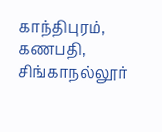காந்திபுரம், கணபதி, சிங்காநல்லூர்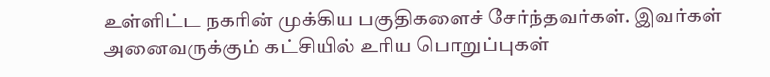உள்ளிட்ட நகரின் முக்கிய பகுதிகளைச் சேர்ந்தவர்கள். இவர்கள் அனைவருக்கும் கட்சியில் உரிய பொறுப்புகள்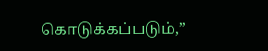கொடுக்கப்படும்,”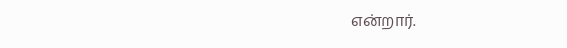என்றார்.